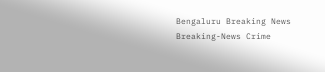Bengaluru Breaking News Breaking-News Crime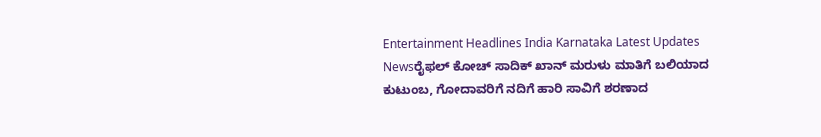Entertainment Headlines India Karnataka Latest Updates Newsರೈಫಲ್ ಕೋಚ್ ಸಾದಿಕ್ ಖಾನ್ ಮರುಳು ಮಾತಿಗೆ ಬಲಿಯಾದ ಕುಟುಂಬ, ಗೋದಾವರಿಗೆ ನದಿಗೆ ಹಾರಿ ಸಾವಿಗೆ ಶರಣಾದ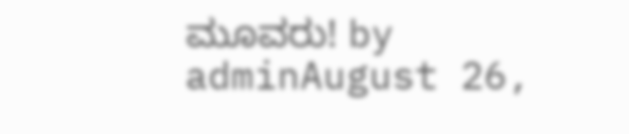ಮೂವರು! by adminAugust 26,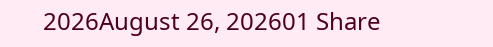2026August 26, 202601 Share